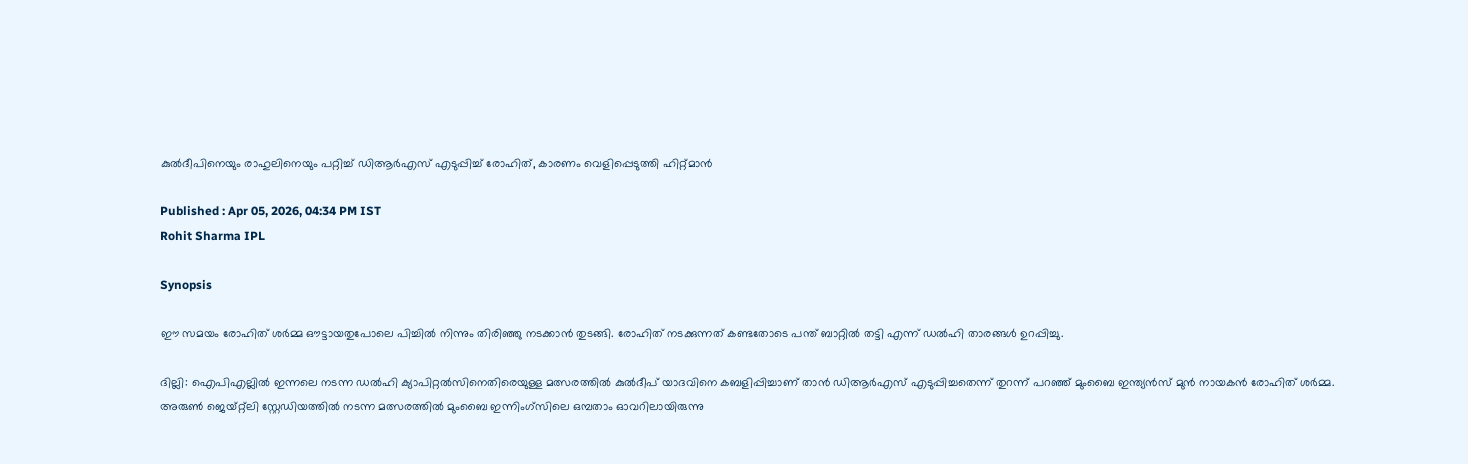കുൽദീപിനെയും രാഹുലിനെയും പറ്റിച്ച് ഡിആര്‍എസ് എടുപ്പിച്ച് രോഹിത്, കാരണം വെളിപ്പെടുത്തി ഹിറ്റ്മാൻ

Published : Apr 05, 2026, 04:34 PM IST
Rohit Sharma IPL

Synopsis

ഈ സമയം രോഹിത് ശർമ്മ ഔട്ടായതുപോലെ പിച്ചിൽ നിന്നും തിരിഞ്ഞു നടക്കാൻ തുടങ്ങി. രോഹിത് നടക്കുന്നത് കണ്ടതോടെ പന്ത് ബാറ്റില്‍ തട്ടി എന്ന് ഡൽഹി താരങ്ങൾ ഉറപ്പിച്ചു.

ദില്ലി: ഐപിഎല്ലിൽ ഇന്നലെ നടന്ന ഡൽഹി ക്യാപിറ്റൽസിനെതിരെയുള്ള മത്സരത്തിൽ കുല്‍ദീപ് യാദവിനെ കബളിപ്പിച്ചാണ് താന്‍ ഡിആര്‍എസ് എടുപ്പിച്ചതെന്ന് തുറന്ന് പറഞ്ഞ് മുംബൈ ഇന്ത്യൻസ് മുന്‍ നായകന്‍ രോഹിത് ശർമ്മ. അരുൺ ജെയ്റ്റ്‌ലി സ്റ്റേഡിയത്തിൽ നടന്ന മത്സരത്തിൽ മുംബൈ ഇന്നിംഗ്‌സിലെ ഒമ്പതാം ഓവറിലായിരുന്നു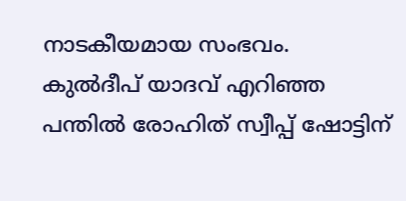നാടകീയമായ സംഭവം. കുൽദീപ് യാദവ് എറിഞ്ഞ പന്തിൽ രോഹിത് സ്വീപ്പ് ഷോട്ടിന്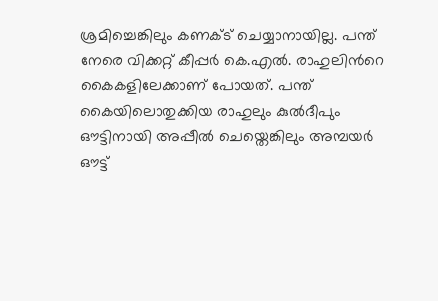ശ്രമിച്ചെങ്കിലും കണക്ട് ചെയ്യാനായില്ല. പന്ത് നേരെ വിക്കറ്റ് കീപ്പർ കെ.എൽ. രാഹുലിന്‍റെ കൈകളിലേക്കാണ് പോയത്. പന്ത് കൈയിലൊതുക്കിയ രാഹുലും കുല്‍ദീപും ഔട്ടിനായി അപ്പീല്‍ ചെയ്തെങ്കിലും അമ്പയര്‍ ഔട്ട്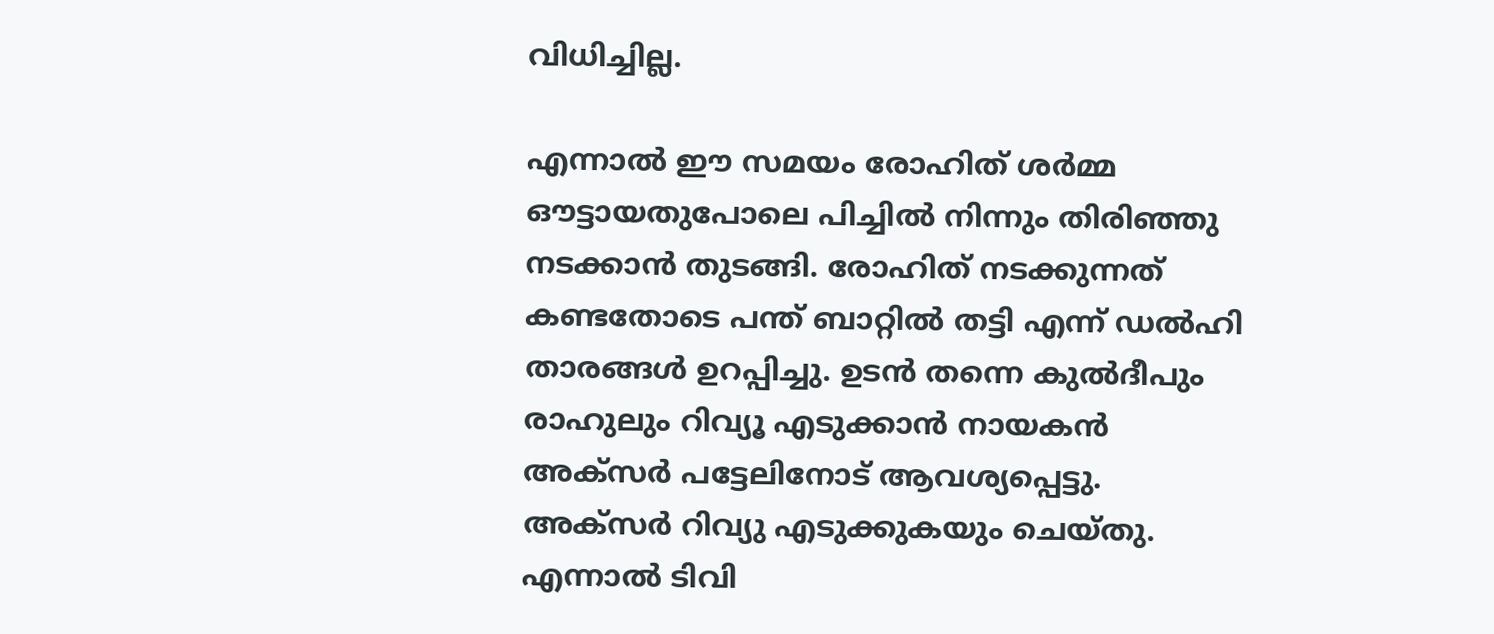വിധിച്ചില്ല.

എന്നാല്‍ ഈ സമയം രോഹിത് ശർമ്മ ഔട്ടായതുപോലെ പിച്ചിൽ നിന്നും തിരിഞ്ഞു നടക്കാൻ തുടങ്ങി. രോഹിത് നടക്കുന്നത് കണ്ടതോടെ പന്ത് ബാറ്റില്‍ തട്ടി എന്ന് ഡൽഹി താരങ്ങൾ ഉറപ്പിച്ചു. ഉടൻ തന്നെ കുൽദീപും രാഹുലും റിവ്യൂ എടുക്കാൻ നായകൻ അക്സര്‍ പട്ടേലിനോട് ആവശ്യപ്പെട്ടു. അക്സര്‍ റിവ്യു എടുക്കുകയും ചെയ്തു. എന്നാൽ ടിവി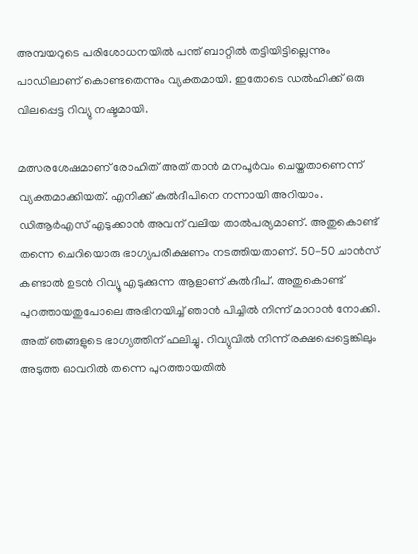അമ്പയറുടെ പരിശോധനയിൽ പന്ത് ബാറ്റിൽ തട്ടിയിട്ടില്ലെന്നും പാഡിലാണ് കൊണ്ടതെന്നും വ്യക്തമായി. ഇതോടെ ഡൽഹിക്ക് ഒരു വിലപ്പെട്ട റിവ്യു നഷ്ടമായി.

മത്സരശേഷമാണ് രോഹിത് അത് താന്‍ മനപൂര്‍വം ചെയ്തതാണെന്ന് വ്യക്തമാക്കിയത്. എനിക്ക് കുൽദീപിനെ നന്നായി അറിയാം. ഡിആർഎസ് എടുക്കാൻ അവന് വലിയ താൽപര്യമാണ്. അതുകൊണ്ട് തന്നെ ചെറിയൊരു ഭാഗ്യപരീക്ഷണം നടത്തിയതാണ്. 50-50 ചാൻസ് കണ്ടാൽ ഉടൻ റിവ്യൂ എടുക്കുന്ന ആളാണ് കുൽദീപ്. അതുകൊണ്ട് പുറത്തായതുപോലെ അഭിനയിച്ച് ഞാൻ പിച്ചിൽ നിന്ന് മാറാൻ നോക്കി. അത് ഞങ്ങളുടെ ഭാഗ്യത്തിന് ഫലിച്ചു. റിവ്യുവില്‍ നിന്ന് രക്ഷപ്പെട്ടെങ്കിലും അടുത്ത ഓവറിൽ തന്നെ പുറത്തായതിൽ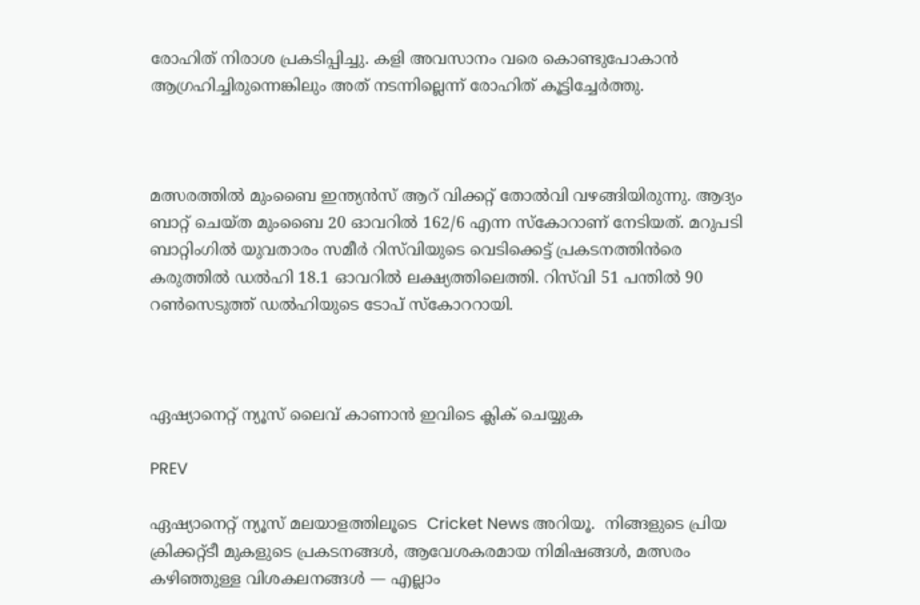രോഹിത് നിരാശ പ്രകടിപ്പിച്ചു. കളി അവസാനം വരെ കൊണ്ടുപോകാൻ ആഗ്രഹിച്ചിരുന്നെങ്കിലും അത് നടന്നില്ലെന്ന് രോഹിത് കൂട്ടിച്ചേർത്തു.



മത്സരത്തിൽ മുംബൈ ഇന്ത്യൻസ് ആറ് വിക്കറ്റ് തോല്‍വി വഴങ്ങിയിരുന്നു. ആദ്യം ബാറ്റ് ചെയ്ത മുംബൈ 20 ഓവറിൽ 162/6 എന്ന സ്കോറാണ് നേടിയത്. മറുപടി ബാറ്റിംഗിൽ യുവതാരം സമീർ റിസ്‌വിയുടെ വെടിക്കെട്ട് പ്രകടനത്തിന്‍രെ കരുത്തില്‍ ഡല്‍ഹി 18.1 ഓവറില്‍ ലക്ഷ്യത്തിലെത്തി. റിസ്‌വി 51 പന്തില്‍ 90 റണ്‍സെടുത്ത് ഡല്‍ഹിയുടെ ടോപ് സ്കോററായി.



ഏഷ്യാനെറ്റ് ന്യൂസ് ലൈവ് കാണാന്‍ ഇവിടെ ക്ലിക് ചെയ്യുക

PREV

ഏഷ്യാനെറ്റ് ന്യൂസ് മലയാളത്തിലൂടെ  Cricket News അറിയൂ.  നിങ്ങളുടെ പ്രിയ ക്രിക്കറ്റ്ടീ മുകളുടെ പ്രകടനങ്ങൾ, ആവേശകരമായ നിമിഷങ്ങൾ, മത്സരം കഴിഞ്ഞുള്ള വിശകലനങ്ങൾ — എല്ലാം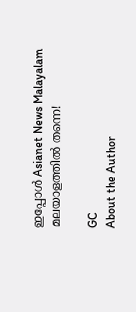ഇപ്പോൾ Asianet News Malayalam മലയാളത്തിൽ തന്നെ!

GC
About the Author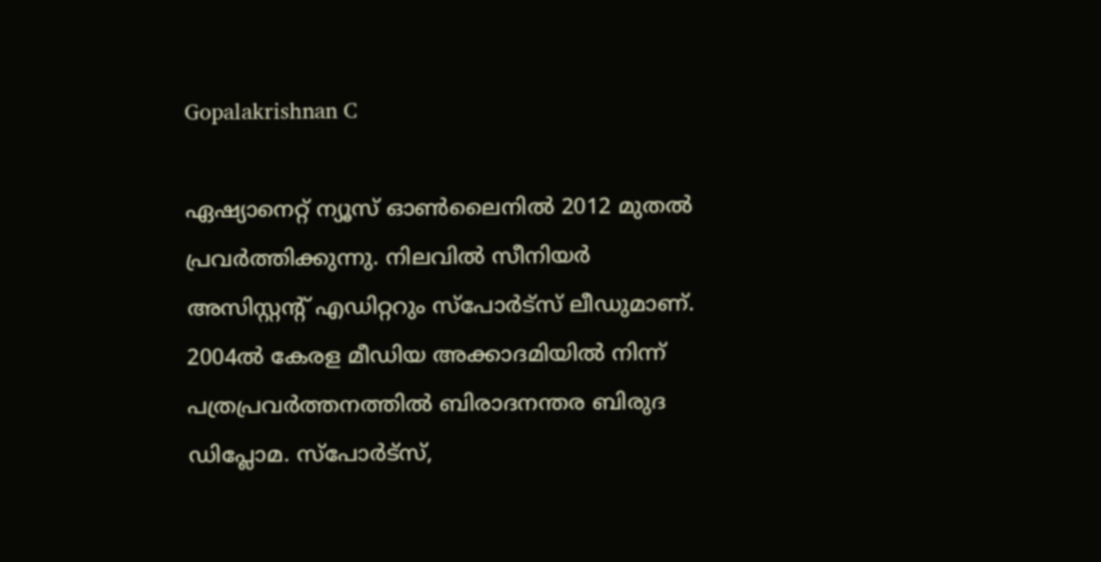Gopalakrishnan C

ഏഷ്യാനെറ്റ് ന്യൂസ് ഓണ്‍ലൈനില്‍ 2012 മുതല്‍ പ്രവര്‍ത്തിക്കുന്നു. നിലവില്‍ സീനിയര്‍ അസിസ്റ്റന്‍റ് എഡിറ്ററും സ്പോർട്സ് ലീഡുമാണ്. 2004ൽ കേരള മീഡിയ അക്കാദമിയില്‍ നിന്ന് പത്രപ്രവര്‍ത്തനത്തില്‍ ബിരാദനന്തര ബിരുദ ഡിപ്ലോമ. സ്പോര്‍ട്സ്,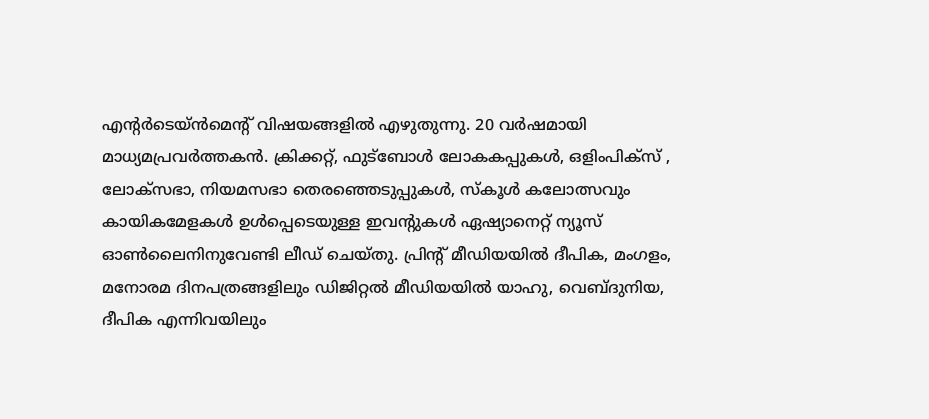എന്‍റര്‍ടെയ്ൻമെന്‍റ് വിഷയങ്ങളില്‍ എഴുതുന്നു. 20 വര്‍ഷമായി മാധ്യമപ്രവര്‍ത്തകൻ. ക്രിക്കറ്റ്, ഫുട്ബോള്‍ ലോകകപ്പുകൾ, ഒളിംപിക്സ് , ലോക്സഭാ, നിയമസഭാ തെരഞ്ഞെടുപ്പുകള്‍, സ്കൂള്‍ കലോത്സവും കായികമേളകള്‍ ഉള്‍പ്പെടെയുള്ള ഇവന്‍റുകള്‍ ഏഷ്യാനെറ്റ് ന്യൂസ് ഓണ്‍ലൈനിനുവേണ്ടി ലീഡ് ചെയ്തു. പ്രിന്‍റ് മീഡിയയില്‍ ദീപിക, മംഗളം, മനോരമ ദിനപത്രങ്ങളിലും ഡിജിറ്റൽ മീഡിയയില്‍ യാഹു, വെബ്ദുനിയ, ദീപിക എന്നിവയിലും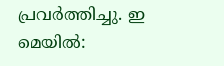പ്രവര്‍ത്തിച്ചു. ഇ മെയില്‍: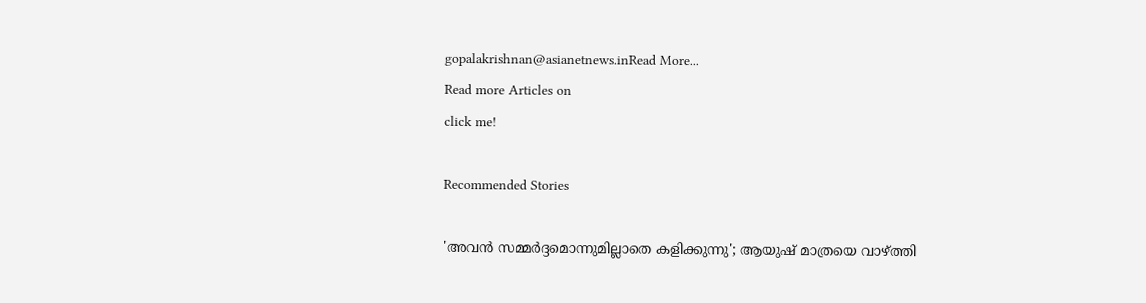gopalakrishnan@asianetnews.inRead More...
Read more Articles on
click me!

Recommended Stories

'അവന്‍ സമ്മര്‍ദ്ദമൊന്നുമില്ലാതെ കളിക്കുന്നു'; ആയുഷ് മാത്രയെ വാഴ്ത്തി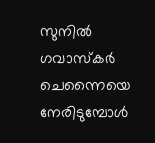സുനില്‍ ഗവാസ്‌കര്‍
ചെന്നൈയെ നേരിടുമ്പോള്‍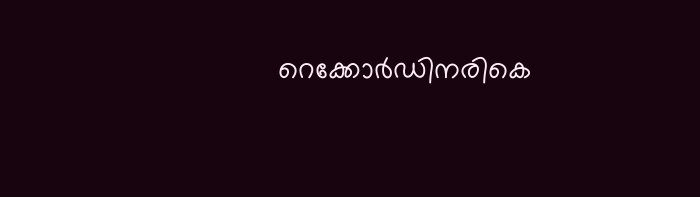റെക്കോര്‍ഡിനരികെ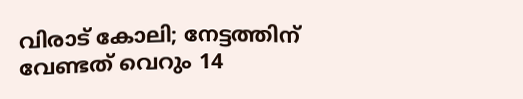വിരാട് കോലി; നേട്ടത്തിന് വേണ്ടത് വെറും 14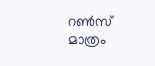റണ്‍സ് മാത്രം